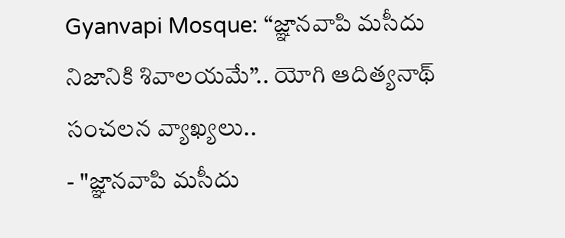Gyanvapi Mosque: “జ్ఞానవాపి మసీదు నిజానికి శివాలయమే”.. యోగి ఆదిత్యనాథ్ సంచలన వ్యాఖ్యలు..
- "జ్ఞానవాపి మసీదు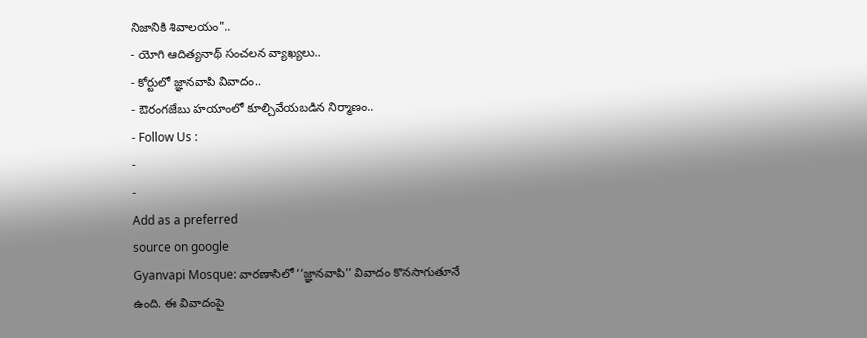నిజానికి శివాలయం"..
- యోగి ఆదిత్యనాథ్ సంచలన వ్యాఖ్యలు..
- కోర్టులో జ్ఞానవాపి వివాదం..
- ఔరంగజేబు హయాంలో కూల్చివేయబడిన నిర్మాణం..
- Follow Us :
-
-
Add as a preferred
source on google
Gyanvapi Mosque: వారణాసిలో ‘‘జ్ఞానవాపి’’ వివాదం కొనసాగుతూనే ఉంది. ఈ వివాదంపై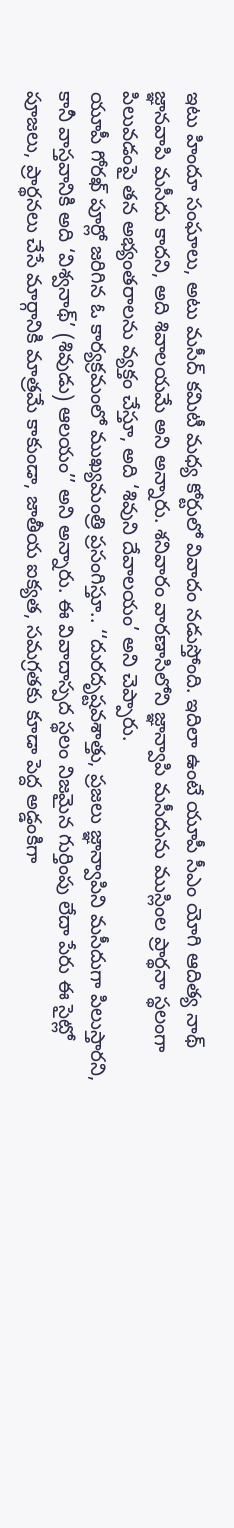ఇటు హిందూ సంఘాలు, అటు మసీద్ కమిటీ మధ్య కోర్టులో వివాదం నడుస్తోంది. ఇదిలా ఉంటే యూపీ సీఎం యోగి ఆదిత్య నాథ్ జ్ఞానవాపి మసీదు కాదని, అది శివాలయమే అని అన్నారు. శనివారం వారణాసిలోని జ్ఞాన్వాపి మసీదును ముస్లింల ప్రార్థనా స్థలంగా పిలువడంపై తన అభ్యంతరాలను వ్యక్తం చేస్తూ, అది ‘శివుని దేవాలయం’ అని చెప్పారు.
యూపీ గోరఖ్ పూర్లో జరిగిన ఓ కార్యక్రమంలో ముఖ్యమంత్రి ప్రసంగిస్తూ.. ‘‘దురదృష్టవశాత్తు, ప్రజలు జ్ఞాన్వాపిని మసీదుగా పిలుస్తారని, కానీ వాస్తవానికి అది ‘విశ్వనాథ్’ (శివుడు) ఆలయం’’ అని అన్నారు. ఈ వివాదాస్పద స్థలం నిజమైన గుర్తింపు లేదా పేరు ఈ సైట్లో పూజలు, ప్రార్థనలు చేసే మార్గానికి మాత్రమే కాకుండా, జాతీయ ఐక్యత, సమగ్రతకు కూడా పెద్ద అడ్డంకిగా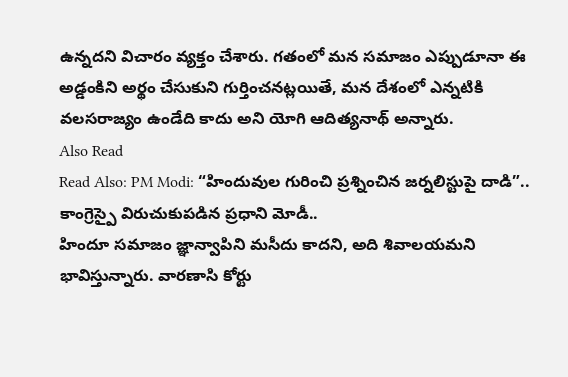ఉన్నదని విచారం వ్యక్తం చేశారు. గతంలో మన సమాజం ఎప్పుడూనా ఈ అడ్డంకిని అర్థం చేసుకుని గుర్తించనట్లయితే, మన దేశంలో ఎన్నటికి వలసరాజ్యం ఉండేది కాదు అని యోగి ఆదిత్యనాథ్ అన్నారు.
Also Read
Read Also: PM Modi: “హిందువుల గురించి ప్రశ్నించిన జర్నలిస్టుపై దాడి”.. కాంగ్రెస్పై విరుచుకుపడిన ప్రధాని మోడీ..
హిందూ సమాజం జ్ఞాన్వాపిని మసీదు కాదని, అది శివాలయమని భావిస్తున్నారు. వారణాసి కోర్టు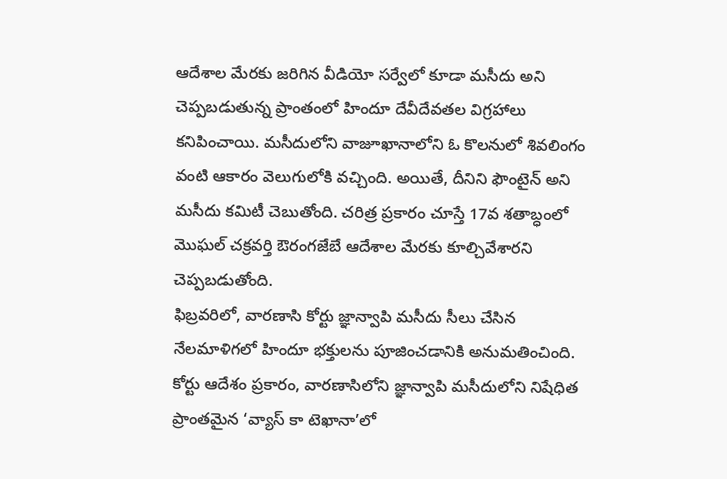ఆదేశాల మేరకు జరిగిన వీడియో సర్వేలో కూడా మసీదు అని చెప్పబడుతున్న ప్రాంతంలో హిందూ దేవీదేవతల విగ్రహాలు కనిపించాయి. మసీదులోని వాజూఖానాలోని ఓ కొలనులో శివలింగం వంటి ఆకారం వెలుగులోకి వచ్చింది. అయితే, దీనిని ఫౌంటైన్ అని మసీదు కమిటీ చెబుతోంది. చరిత్ర ప్రకారం చూస్తే 17వ శతాబ్ధంలో మొఘల్ చక్రవర్తి ఔరంగజేబే ఆదేశాల మేరకు కూల్చివేశారని చెప్పబడుతోంది.
ఫిబ్రవరిలో, వారణాసి కోర్టు జ్ఞాన్వాపి మసీదు సీలు చేసిన నేలమాళిగలో హిందూ భక్తులను పూజించడానికి అనుమతించింది. కోర్టు ఆదేశం ప్రకారం, వారణాసిలోని జ్ఞాన్వాపి మసీదులోని నిషేధిత ప్రాంతమైన ‘వ్యాస్ కా టెఖానా’లో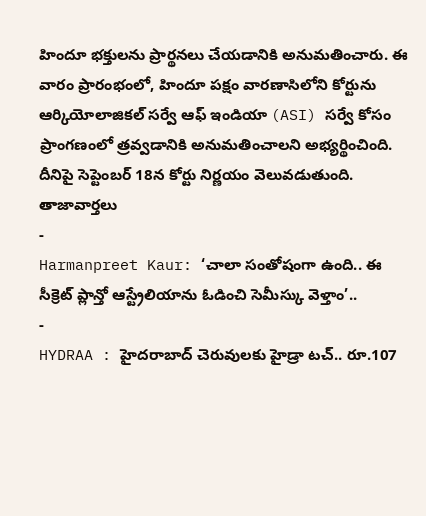హిందూ భక్తులను ప్రార్థనలు చేయడానికి అనుమతించారు. ఈ వారం ప్రారంభంలో, హిందూ పక్షం వారణాసిలోని కోర్టును ఆర్కియోలాజికల్ సర్వే ఆఫ్ ఇండియా (ASI) సర్వే కోసం ప్రాంగణంలో త్రవ్వడానికి అనుమతించాలని అభ్యర్థించింది. దీనిపై సెప్టెంబర్ 18న కోర్టు నిర్ణయం వెలువడుతుంది.
తాజావార్తలు
-
Harmanpreet Kaur: ‘చాలా సంతోషంగా ఉంది.. ఈ సీక్రెట్ ప్లాన్తో ఆస్ట్రేలియాను ఓడించి సెమీస్కు వెళ్తాం’..
-
HYDRAA : హైదరాబాద్ చెరువులకు హైడ్రా టచ్.. రూ.107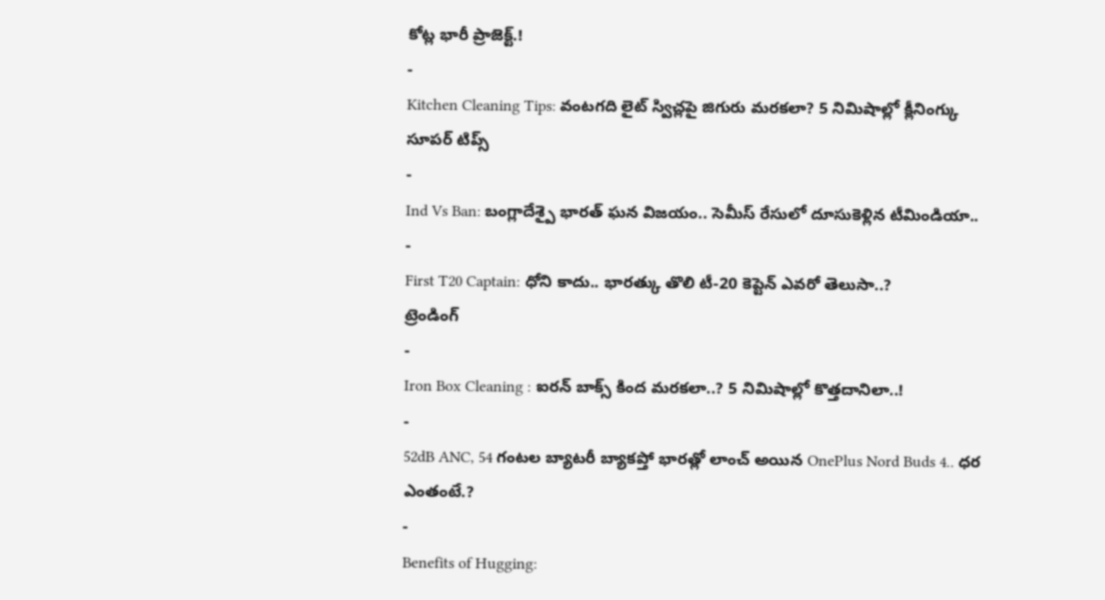కోట్ల భారీ ప్రాజెక్ట్.!
-
Kitchen Cleaning Tips: వంటగది లైట్ స్విచ్లపై జిగురు మరకలా? 5 నిమిషాల్లో క్లీనింగ్కు సూపర్ టిప్స్
-
Ind Vs Ban: బంగ్లాదేశ్పై భారత్ ఘన విజయం.. సెమీస్ రేసులో దూసుకెళ్లిన టీమిండియా..
-
First T20 Captain: ధోని కాదు.. భారత్కు తొలి టీ-20 కెప్టెన్ ఎవరో తెలుసా..?
ట్రెండింగ్
-
Iron Box Cleaning : ఐరన్ బాక్స్ కింద మరకలా..? 5 నిమిషాల్లో కొత్తదానిలా..!
-
52dB ANC, 54 గంటల బ్యాటరీ బ్యాకప్తో భారత్లో లాంచ్ అయిన OnePlus Nord Buds 4.. ధర ఎంతంటే.?
-
Benefits of Hugging: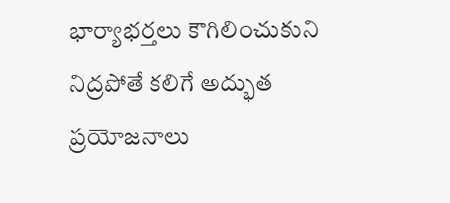భార్యాభర్తలు కౌగిలించుకుని నిద్రపోతే కలిగే అద్భుత ప్రయోజనాలు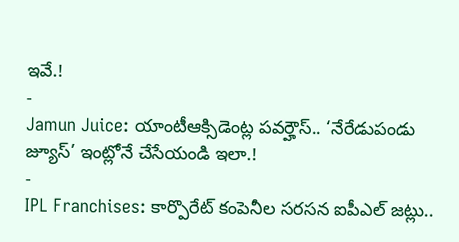ఇవే.!
-
Jamun Juice: యాంటీఆక్సిడెంట్ల పవర్హౌస్.. ‘నేరేడుపండు జ్యూస్’ ఇంట్లోనే చేసేయండి ఇలా.!
-
IPL Franchises: కార్పొరేట్ కంపెనీల సరసన ఐపీఎల్ జట్లు..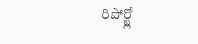రిపోర్ట్లో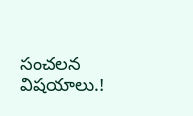సంచలన విషయాలు.!